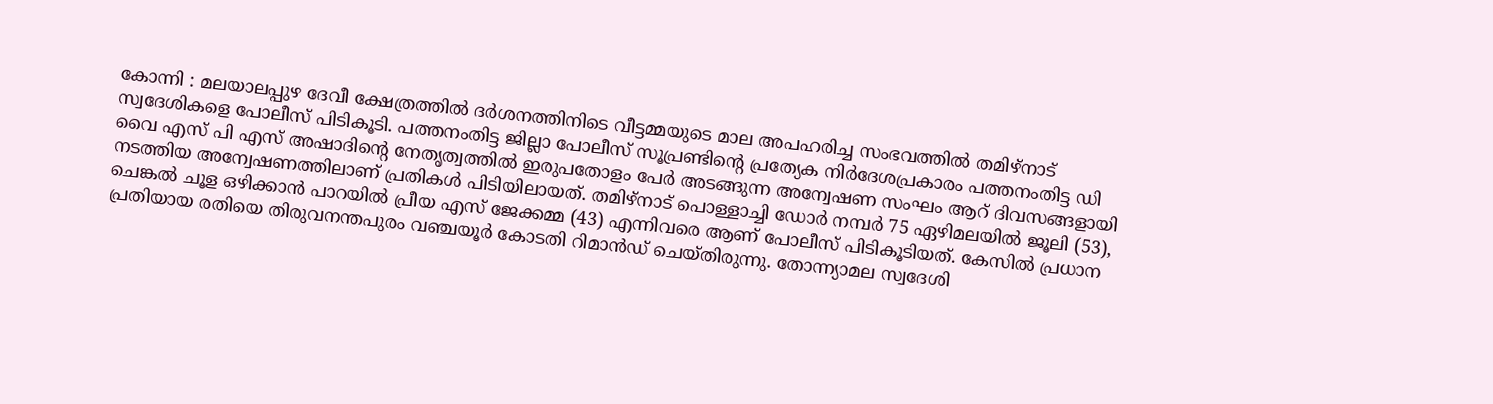കോന്നി : മലയാലപ്പുഴ ദേവീ ക്ഷേത്രത്തിൽ ദർശനത്തിനിടെ വീട്ടമ്മയുടെ മാല അപഹരിച്ച സംഭവത്തിൽ തമിഴ്നാട് സ്വദേശികളെ പോലീസ് പിടികൂടി. പത്തനംതിട്ട ജില്ലാ പോലീസ് സൂപ്രണ്ടിന്റെ പ്രത്യേക നിർദേശപ്രകാരം പത്തനംതിട്ട ഡി വൈ എസ് പി എസ് അഷാദിന്റെ നേതൃത്വത്തിൽ ഇരുപതോളം പേർ അടങ്ങുന്ന അന്വേഷണ സംഘം ആറ് ദിവസങ്ങളായി നടത്തിയ അന്വേഷണത്തിലാണ് പ്രതികൾ പിടിയിലായത്. തമിഴ്നാട് പൊള്ളാച്ചി ഡോർ നമ്പർ 75 ഏഴിമലയിൽ ജൂലി (53), ചെങ്കൽ ചൂള ഒഴിക്കാൻ പാറയിൽ പ്രീയ എസ് ജേക്കമ്മ (43) എന്നിവരെ ആണ് പോലീസ് പിടികൂടിയത്. കേസിൽ പ്രധാന പ്രതിയായ രതിയെ തിരുവനന്തപുരം വഞ്ചയൂർ കോടതി റിമാൻഡ് ചെയ്തിരുന്നു. തോന്ന്യാമല സ്വദേശി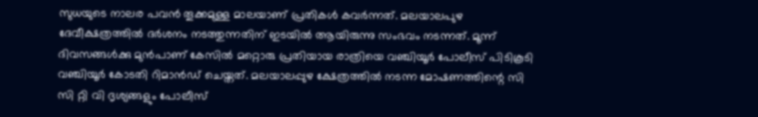സുധയുടെ നാലര പവൻ തൂക്കമുള്ള മാലയാണ് പ്രതികൾ കവർന്നത്. മലയാലപുഴ ദേവീക്ഷത്രത്തിൽ ദർശനം നടത്തുന്നതിന് ഇടയിൽ ആയിരുന്നു സംഭവം നടന്നത്. മൂന്ന് ദിവസങ്ങൾക്കു മുൻപാണ് കേസിൽ മറ്റൊരു പ്രതിയായ രാത്രിയെ വഞ്ചിയൂർ പോലീസ് പിടികൂടി വഞ്ചിയൂർ കോടതി റിമാൻഡ് ചെയ്തത്. മലയാലപ്പുഴ ക്ഷേത്രത്തിൽ നടന്ന മോഷണത്തിന്റെ സി സി റ്റി വി ദൃശ്യങ്ങളും പോലീസ്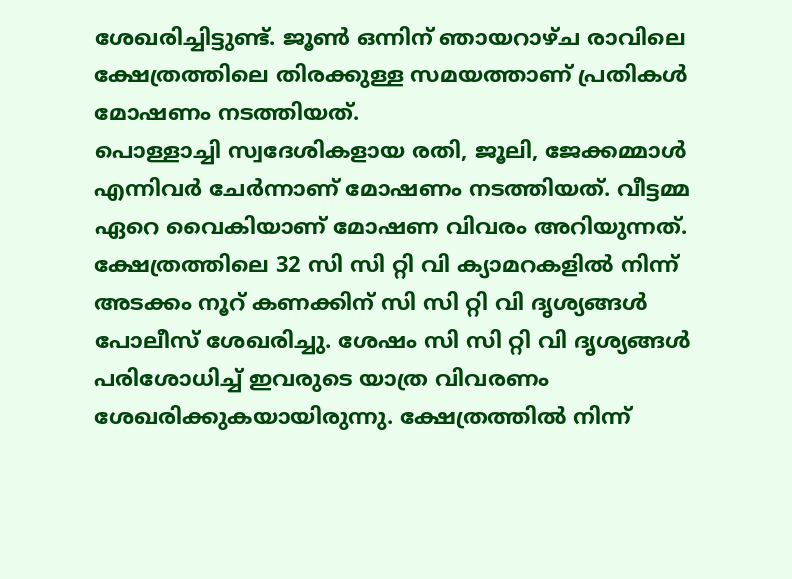ശേഖരിച്ചിട്ടുണ്ട്. ജൂൺ ഒന്നിന് ഞായറാഴ്ച രാവിലെ ക്ഷേത്രത്തിലെ തിരക്കുള്ള സമയത്താണ് പ്രതികൾ മോഷണം നടത്തിയത്.
പൊള്ളാച്ചി സ്വദേശികളായ രതി, ജൂലി, ജേക്കമ്മാൾ എന്നിവർ ചേർന്നാണ് മോഷണം നടത്തിയത്. വീട്ടമ്മ ഏറെ വൈകിയാണ് മോഷണ വിവരം അറിയുന്നത്. ക്ഷേത്രത്തിലെ 32 സി സി റ്റി വി ക്യാമറകളിൽ നിന്ന് അടക്കം നൂറ് കണക്കിന് സി സി റ്റി വി ദൃശ്യങ്ങൾ പോലീസ് ശേഖരിച്ചു. ശേഷം സി സി റ്റി വി ദൃശ്യങ്ങൾ പരിശോധിച്ച് ഇവരുടെ യാത്ര വിവരണം ശേഖരിക്കുകയായിരുന്നു. ക്ഷേത്രത്തിൽ നിന്ന്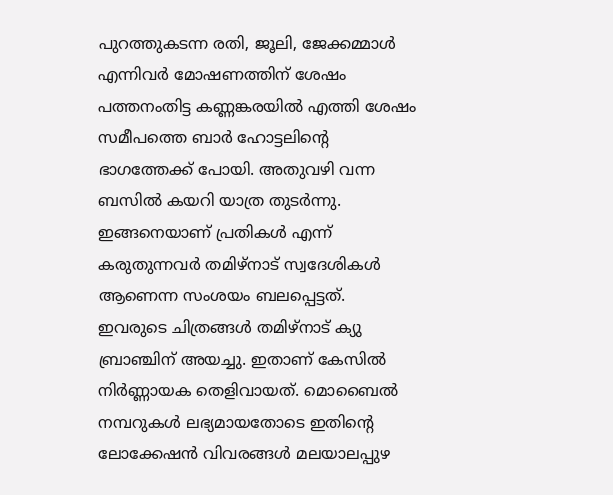പുറത്തുകടന്ന രതി, ജൂലി, ജേക്കമ്മാൾ എന്നിവർ മോഷണത്തിന് ശേഷം പത്തനംതിട്ട കണ്ണങ്കരയിൽ എത്തി ശേഷം സമീപത്തെ ബാർ ഹോട്ടലിന്റെ ഭാഗത്തേക്ക് പോയി. അതുവഴി വന്ന ബസിൽ കയറി യാത്ര തുടർന്നു. ഇങ്ങനെയാണ് പ്രതികൾ എന്ന് കരുതുന്നവർ തമിഴ്നാട് സ്വദേശികൾ ആണെന്ന സംശയം ബലപ്പെട്ടത്.
ഇവരുടെ ചിത്രങ്ങൾ തമിഴ്നാട് ക്യു ബ്രാഞ്ചിന് അയച്ചു. ഇതാണ് കേസിൽ നിർണ്ണായക തെളിവായത്. മൊബൈൽ നമ്പറുകൾ ലഭ്യമായതോടെ ഇതിന്റെ ലോക്കേഷൻ വിവരങ്ങൾ മലയാലപ്പുഴ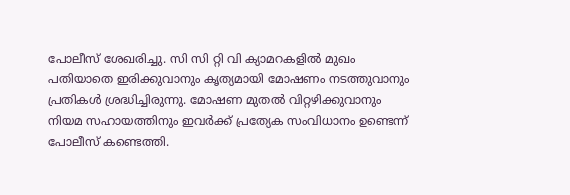പോലീസ് ശേഖരിച്ചു. സി സി റ്റി വി ക്യാമറകളിൽ മുഖം പതിയാതെ ഇരിക്കുവാനും കൃത്യമായി മോഷണം നടത്തുവാനും പ്രതികൾ ശ്രദ്ധിച്ചിരുന്നു. മോഷണ മുതൽ വിറ്റഴിക്കുവാനും നിയമ സഹായത്തിനും ഇവർക്ക് പ്രത്യേക സംവിധാനം ഉണ്ടെന്ന് പോലീസ് കണ്ടെത്തി.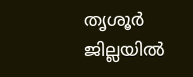തൃശൂർ ജില്ലയിൽ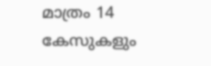മാത്രം 14 കേസുകളും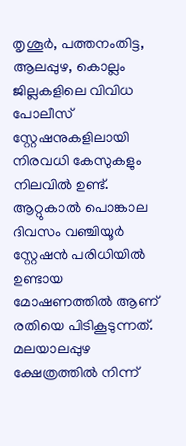തൃശൂർ, പത്തനംതിട്ട, ആലപ്പുഴ, കൊല്ലം ജില്ലകളിലെ വിവിധ പോലീസ് സ്റ്റേഷനുകളിലായി നിരവധി കേസുകളും നിലവിൽ ഉണ്ട്. ആറ്റുകാൽ പൊങ്കാല ദിവസം വഞ്ചിയൂർ സ്റ്റേഷൻ പരിധിയിൽ ഉണ്ടായ മോഷണത്തിൽ ആണ് രതിയെ പിടികൂടുന്നത്. മലയാലപ്പുഴ ക്ഷേത്രത്തിൽ നിന്ന്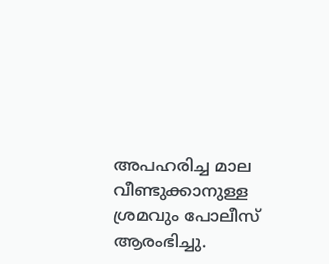അപഹരിച്ച മാല വീണ്ടുക്കാനുള്ള ശ്രമവും പോലീസ് ആരംഭിച്ചു.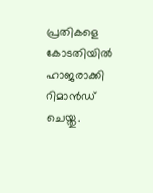പ്രതികളെ കോടതിയിൽ ഹാജരാക്കി റിമാൻഡ് ചെയ്തു.